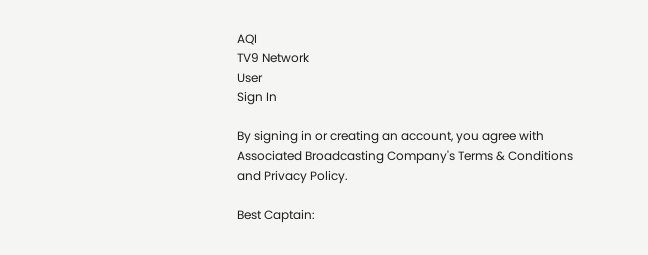AQI
TV9 Network
User
Sign In

By signing in or creating an account, you agree with Associated Broadcasting Company's Terms & Conditions and Privacy Policy.

Best Captain: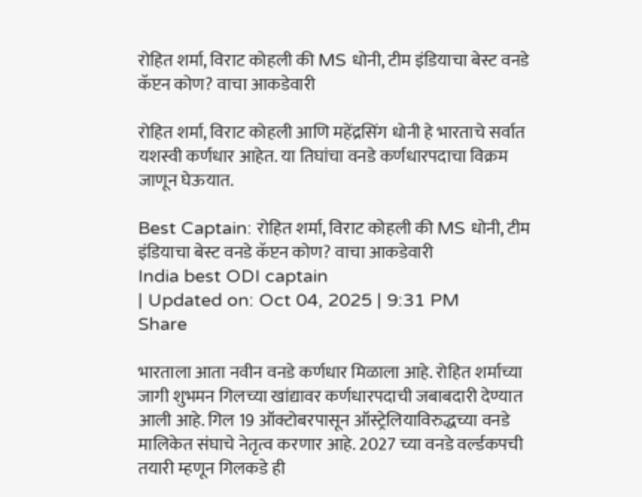रोहित शर्मा, विराट कोहली की MS धोनी, टीम इंडियाचा बेस्ट वनडे कॅप्टन कोण? वाचा आकडेवारी

रोहित शर्मा, विराट कोहली आणि महेंद्रसिंग धोनी हे भारताचे सर्वात यशस्वी कर्णधार आहेत. या तिघांचा वनडे कर्णधारपदाचा विक्रम जाणून घेऊयात.

Best Captain: रोहित शर्मा, विराट कोहली की MS धोनी, टीम इंडियाचा बेस्ट वनडे कॅप्टन कोण? वाचा आकडेवारी
India best ODI captain
| Updated on: Oct 04, 2025 | 9:31 PM
Share

भारताला आता नवीन वनडे कर्णधार मिळाला आहे. रोहित शर्माच्या जागी शुभमन गिलच्या खांद्यावर कर्णधारपदाची जबाबदारी देण्यात आली आहे. गिल 19 ऑक्टोबरपासून ऑस्ट्रेलियाविरुद्धच्या वनडे मालिकेत संघाचे नेतृत्व करणार आहे. 2027 च्या वनडे वर्ल्डकपची तयारी म्हणून गिलकडे ही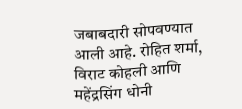जबाबदारी सोपवण्यात आली आहे. रोहित शर्मा, विराट कोहली आणि महेंद्रसिंग धोनी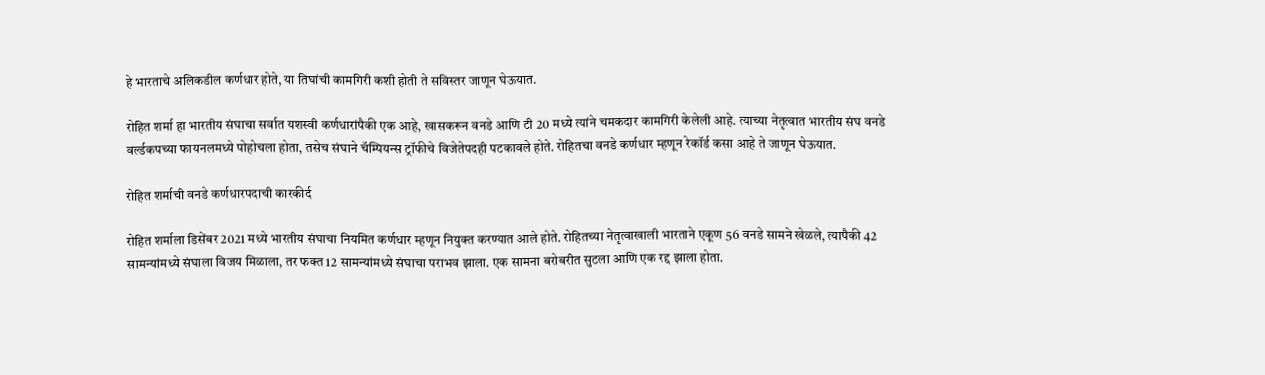हे भारताचे अलिकडील कर्णधार होते, या तिघांची कामगिरी कशी होती ते सविस्तर जाणून घेऊयात.

रोहित शर्मा हा भारतीय संघाचा सर्वात यशस्वी कर्णधारांपैकी एक आहे, खासकरून वनडे आणि टी 20 मध्ये त्यांने चमकदार कामगिरी केलेली आहे. त्याच्या नेतृत्वात भारतीय संघ वनडे वर्ल्डकपच्या फायनलमध्ये पोहोचला होता, तसेच संघाने चॅम्पियन्स ट्रॉफीचे विजेतेपदही पटकावले होते. रोहितचा वनडे कर्णधार म्हणून रेकॉर्ड कसा आहे ते जाणून घेऊयात.

रोहित शर्माची वनडे कर्णधारपदाची कारकीर्द

रोहित शर्माला डिसेंबर 2021 मध्ये भारतीय संघाचा नियमित कर्णधार म्हणून नियुक्त करण्यात आले होते. रोहितच्या नेतृत्वाखाली भारताने एकूण 56 वनडे सामने खेळले, त्यापैकी 42 सामन्यांमध्ये संघाला विजय मिळाला, तर फक्त 12 सामन्यांमध्ये संघाचा पराभव झाला. एक सामना बरोबरीत सुटला आणि एक रद्द झाला होता.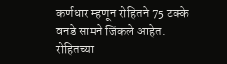कर्णधार म्हणून रोहितने 75 टक्के वनडे सामने जिंकले आहेत. रोहितच्या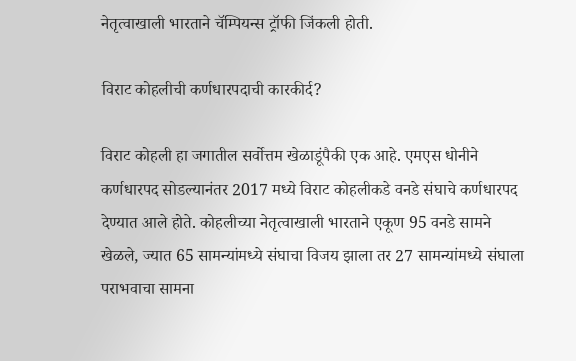नेतृत्वाखाली भारताने चॅम्पियन्स ट्रॉफी जिंकली होती.

विराट कोहलीची कर्णधारपदाची कारकीर्द?

विराट कोहली हा जगातील सर्वोत्तम खेळाडूंपैकी एक आहे. एमएस धोनीने कर्णधारपद सोडल्यानंतर 2017 मध्ये विराट कोहलीकडे वनडे संघाचे कर्णधारपद देण्यात आले होते. कोहलीच्या नेतृत्वाखाली भारताने एकूण 95 वनडे सामने खेळले, ज्यात 65 सामन्यांमध्ये संघाचा विजय झाला तर 27 सामन्यांमध्ये संघाला पराभवाचा सामना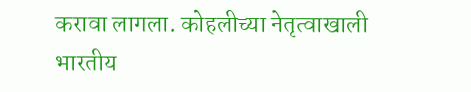करावा लागला. कोहलीच्या नेतृत्वाखाली भारतीय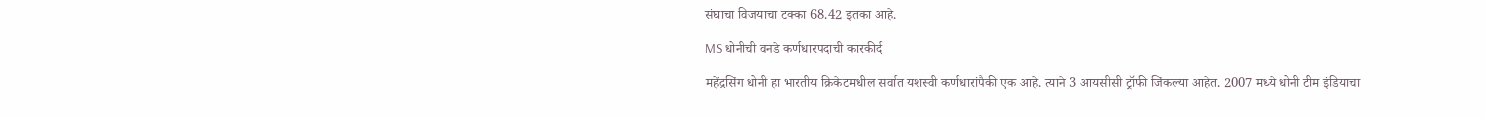संघाचा विजयाचा टक्का 68.42 इतका आहे.

MS धोनीची वनडे कर्णधारपदाची कारकीर्द

महेंद्रसिंग धोनी हा भारतीय क्रिकेटमधील सर्वात यशस्वी कर्णधारांपैकी एक आहे. त्याने 3 आयसीसी ट्रॉफी जिंकल्या आहेत. 2007 मध्ये धोनी टीम इंडियाचा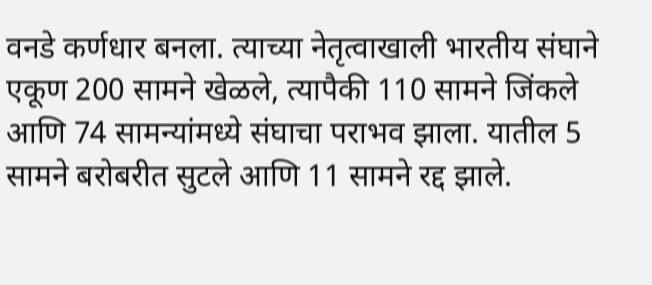वनडे कर्णधार बनला. त्याच्या नेतृत्वाखाली भारतीय संघाने एकूण 200 सामने खेळले, त्यापैकी 110 सामने जिंकले आणि 74 सामन्यांमध्ये संघाचा पराभव झाला. यातील 5 सामने बरोबरीत सुटले आणि 11 सामने रद्द झाले.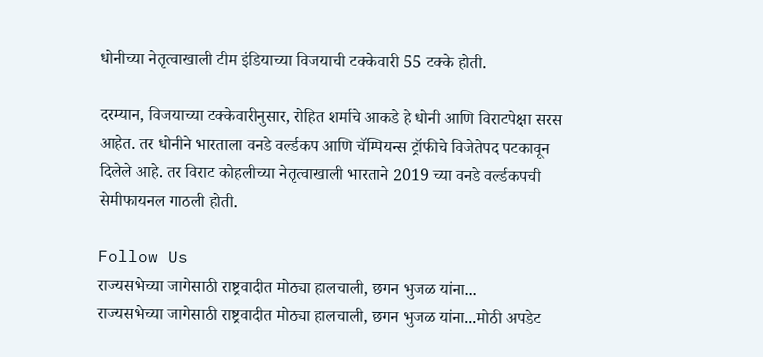धोनीच्या नेतृत्वाखाली टीम इंडियाच्या विजयाची टक्केवारी 55 टक्के होती.

दरम्यान, विजयाच्या टक्केवारीनुसार, रोहित शर्माचे आकडे हे धोनी आणि विराटपेक्षा सरस आहेत. तर धोनीने भारताला वनडे वर्ल्डकप आणि चॅम्पियन्स ट्रॉफीचे विजेतेपद पटकावून दिलेले आहे. तर विराट कोहलीच्या नेतृत्वाखाली भारताने 2019 च्या वनडे वर्ल्डकपची सेमीफायनल गाठली होती.

Follow Us
राज्यसभेच्या जागेसाठी राष्ट्रवादीत मोठ्या हालचाली, छगन भुजळ यांना...
राज्यसभेच्या जागेसाठी राष्ट्रवादीत मोठ्या हालचाली, छगन भुजळ यांना...मोठी अपडेट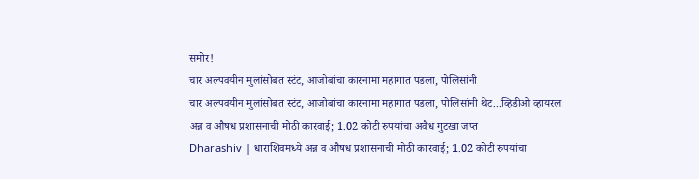समोर!
चार अल्पवयीन मुलांसोबत स्टंट, आजोबांचा कारनामा महागात पडला, पोलिसांनी
चार अल्पवयीन मुलांसोबत स्टंट, आजोबांचा कारनामा महागात पडला, पोलिसांनी थेट...व्हिडीओ व्हायरल
अन्न व औषध प्रशासनाची मोठी कारवाई; 1.02 कोटी रुपयांचा अवैध गुटखा जप्त
Dharashiv | धाराशिवमध्ये अन्न व औषध प्रशासनाची मोठी कारवाई; 1.02 कोटी रुपयांचा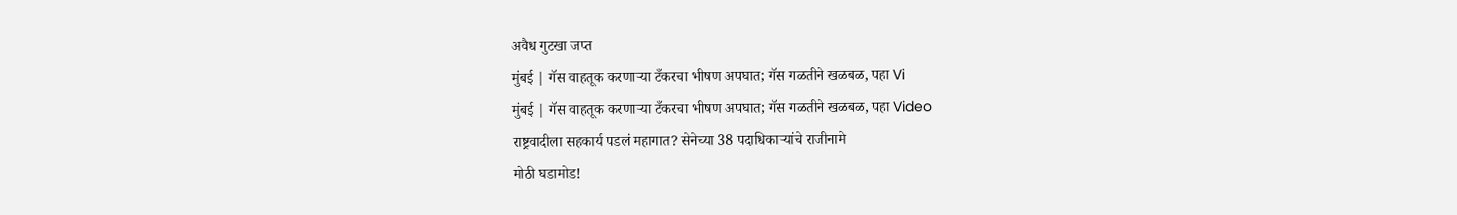अवैध गुटखा जप्त
मुंबई | गॅस वाहतूक करणाऱ्या टँकरचा भीषण अपघात; गॅस गळतीने खळबळ, पहा Vi
मुंबई | गॅस वाहतूक करणाऱ्या टँकरचा भीषण अपघात; गॅस गळतीने खळबळ, पहा Video
राष्ट्रवादीला सहकार्य पडलं महागात? सेनेच्या 38 पदाधिकाऱ्यांचे राजीनामे
मोठी घडामोड!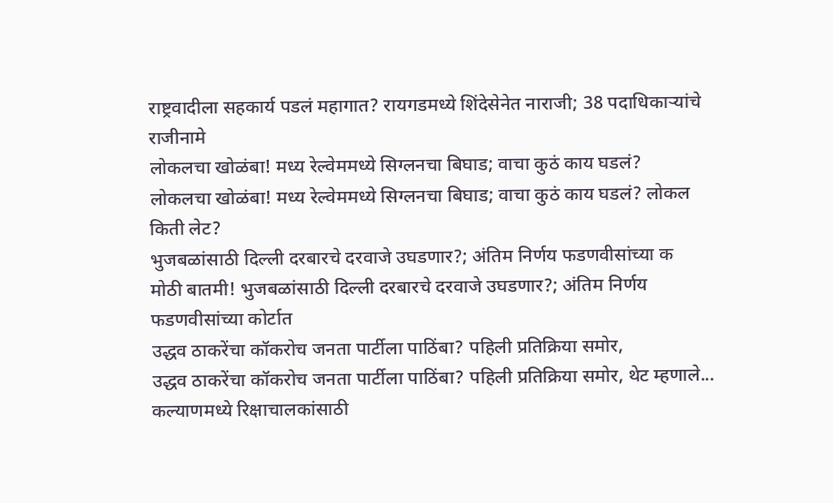राष्ट्रवादीला सहकार्य पडलं महागात? रायगडमध्ये शिंदेसेनेत नाराजी; 38 पदाधिकाऱ्यांचे राजीनामे
लोकलचा खोळंबा! मध्य रेल्वेममध्ये सिग्लनचा बिघाड; वाचा कुठं काय घडलं?
लोकलचा खोळंबा! मध्य रेल्वेममध्ये सिग्लनचा बिघाड; वाचा कुठं काय घडलं? लोकल किती लेट?
भुजबळांसाठी दिल्ली दरबारचे दरवाजे उघडणार?; अंतिम निर्णय फडणवीसांच्या क
मोठी बातमी! भुजबळांसाठी दिल्ली दरबारचे दरवाजे उघडणार?; अंतिम निर्णय फडणवीसांच्या कोर्टात
उद्धव ठाकरेंचा कॉकरोच जनता पार्टीला पाठिंबा? पहिली प्रतिक्रिया समोर,
उद्धव ठाकरेंचा कॉकरोच जनता पार्टीला पाठिंबा? पहिली प्रतिक्रिया समोर, थेट म्हणाले...
कल्याणमध्ये रिक्षाचालकांसाठी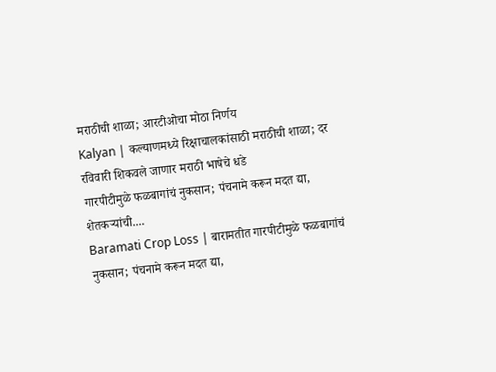मराठीची शाळा; आरटीओचा मोठा निर्णय
Kalyan | कल्याणमध्ये रिक्षाचालकांसाठी मराठीची शाळा; दर रविवारी शिकवले जाणार मराठी भाषेचे धडे
गारपीटीमुळे फळबागांचं नुकसान; पंचनामे करून मदत द्या, शेतकऱ्यांची....
Baramati Crop Loss | बारामतीत गारपीटीमुळे फळबागांचं नुकसान; पंचनामे करून मदत द्या,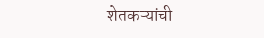शेतकऱ्यांची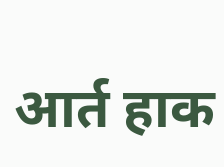आर्त हाक